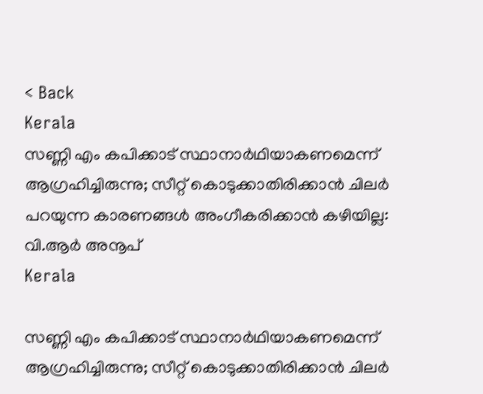< Back
Kerala
സണ്ണി എം കപിക്കാട് സ്ഥാനാർഥിയാകണമെന്ന് ആഗ്രഹിച്ചിരുന്നു; സീറ്റ് കൊടുക്കാതിരിക്കാൻ ചിലർ പറയുന്ന കാരണങ്ങൾ അംഗീകരിക്കാൻ കഴിയില്ല: വി.ആർ അനൂപ്
Kerala

സണ്ണി എം കപിക്കാട് സ്ഥാനാർഥിയാകണമെന്ന് ആഗ്രഹിച്ചിരുന്നു; സീറ്റ് കൊടുക്കാതിരിക്കാൻ ചിലർ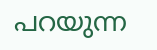പറയുന്ന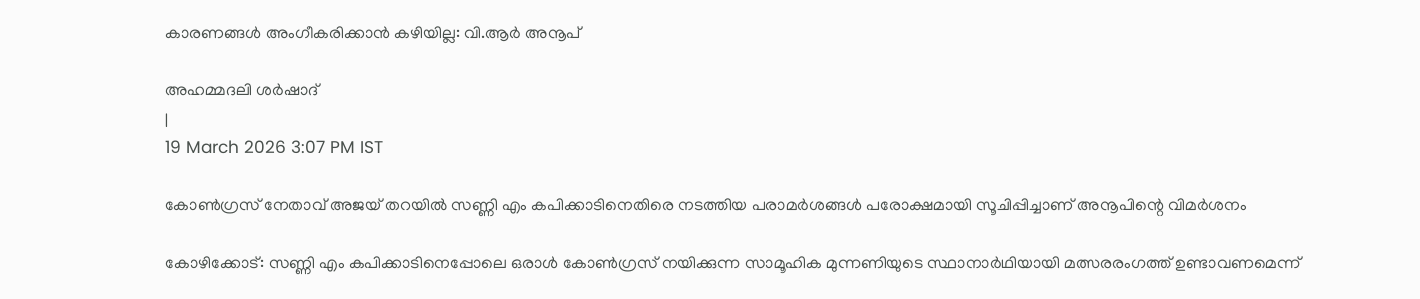കാരണങ്ങൾ അംഗീകരിക്കാൻ കഴിയില്ല: വി.ആർ അനൂപ്

അഹമ്മദലി ശര്‍ഷാദ്
|
19 March 2026 3:07 PM IST

കോൺഗ്രസ് നേതാവ് അജയ് തറയിൽ സണ്ണി എം കപിക്കാടിനെതിരെ നടത്തിയ പരാമർശങ്ങൾ പരോക്ഷമായി സൂചിപ്പിച്ചാണ് അനൂപിന്റെ വിമർശനം

കോഴിക്കോട്: സണ്ണി എം കപിക്കാടിനെപ്പോലെ ഒരാൾ കോൺഗ്രസ് നയിക്കുന്ന സാമൂഹിക മുന്നണിയുടെ സ്ഥാനാർഥിയായി മത്സരരംഗത്ത് ഉണ്ടാവണമെന്ന്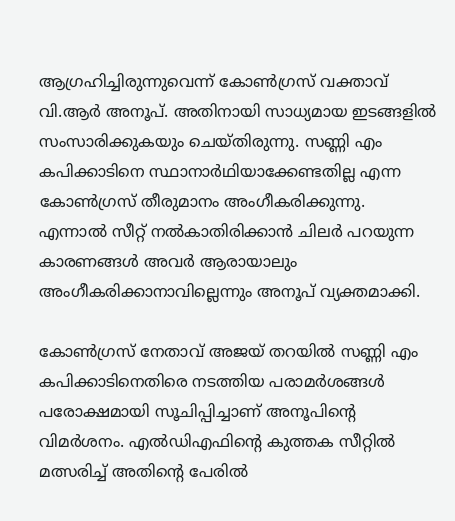ആഗ്രഹിച്ചിരുന്നുവെന്ന് കോൺഗ്രസ് വക്താവ് വി.ആർ അനൂപ്. അതിനായി സാധ്യമായ ഇടങ്ങളിൽ സംസാരിക്കുകയും ചെയ്തിരുന്നു. സണ്ണി എം കപിക്കാടിനെ സ്ഥാനാർഥിയാക്കേണ്ടതില്ല എന്ന കോൺഗ്രസ് തീരുമാനം അംഗീകരിക്കുന്നു. എന്നാൽ സീറ്റ് നൽകാതിരിക്കാൻ ചിലർ പറയുന്ന കാരണങ്ങൾ അവർ ആരായാലും അംഗീകരിക്കാനാവില്ലെന്നും അനൂപ് വ്യക്തമാക്കി.

കോൺഗ്രസ് നേതാവ് അജയ് തറയിൽ സണ്ണി എം കപിക്കാടിനെതിരെ നടത്തിയ പരാമർശങ്ങൾ പരോക്ഷമായി സൂചിപ്പിച്ചാണ് അനൂപിന്റെ വിമർശനം. എൽഡിഎഫിന്റെ കുത്തക സീറ്റിൽ മത്സരിച്ച് അതിന്റെ പേരിൽ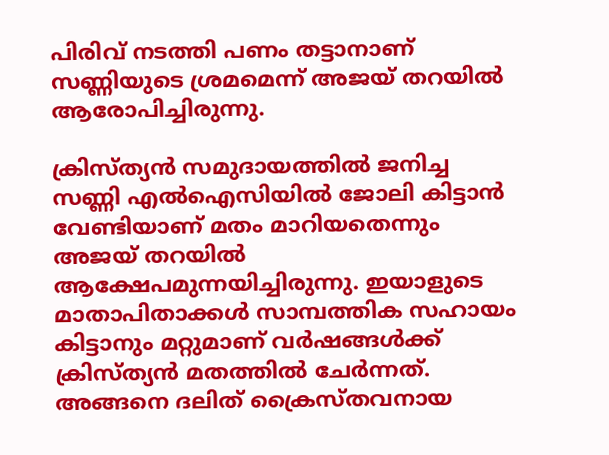പിരിവ് നടത്തി പണം തട്ടാനാണ് സണ്ണിയുടെ ശ്രമമെന്ന് അജയ് തറയിൽ ആരോപിച്ചിരുന്നു.

ക്രിസ്ത്യൻ സമുദായത്തിൽ ജനിച്ച സണ്ണി എൽഐസിയിൽ ജോലി കിട്ടാൻ വേണ്ടിയാണ് മതം മാറിയതെന്നും അജയ് തറയിൽ ആക്ഷേപമുന്നയിച്ചിരുന്നു. ഇയാളുടെ മാതാപിതാക്കൾ സാമ്പത്തിക സഹായം കിട്ടാനും മറ്റുമാണ് വർഷങ്ങൾക്ക് ക്രിസ്ത്യൻ മതത്തിൽ ചേർന്നത്. അങ്ങനെ ദലിത് ക്രൈസ്തവനായ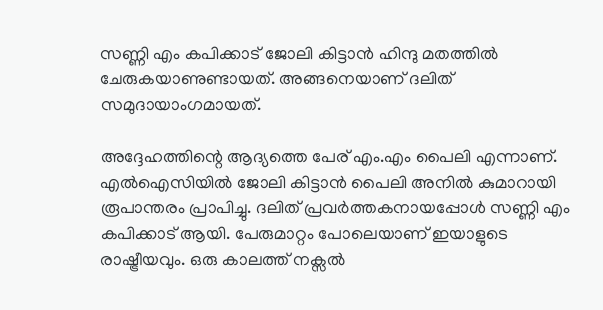സണ്ണി എം കപിക്കാട് ജോലി കിട്ടാൻ ഹിന്ദു മതത്തിൽ ചേരുകയാണുണ്ടായത്. അങ്ങനെയാണ് ദലിത് സമുദായാംഗമായത്.

അദ്ദേഹത്തിന്റെ ആദ്യത്തെ പേര് എം.എം പൈലി എന്നാണ്. എൽഐസിയിൽ ജോലി കിട്ടാൻ പൈലി അനിൽ കുമാറായി രൂപാന്തരം പ്രാപിച്ചു. ദലിത് പ്രവർത്തകനായപ്പോൾ സണ്ണി എം കപിക്കാട് ആയി. പേരുമാറ്റം പോലെയാണ് ഇയാളുടെ രാഷ്ട്രീയവും. ഒരു കാലത്ത് നക്സൽ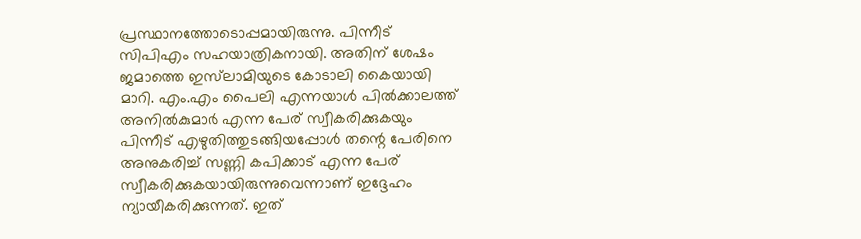പ്രസ്ഥാനത്തോടൊപ്പമായിരുന്നു. പിന്നീട് സിപിഎം സഹയാത്രികനായി. അതിന് ശേഷം ജമാത്തെ ഇസ്‌ലാമിയുടെ കോടാലി കൈയായി മാറി. എം.എം പൈലി എന്നയാൾ പിൽക്കാലത്ത് അനിൽകുമാർ എന്ന പേര് സ്വീകരിക്കുകയും പിന്നീട് എഴുതിത്തുടങ്ങിയപ്പോൾ തന്റെ പേരിനെ അനുകരിച്ച് സണ്ണി കപിക്കാട് എന്ന പേര് സ്വീകരിക്കുകയായിരുന്നുവെന്നാണ് ഇദ്ദേഹം ന്യായീകരിക്കുന്നത്. ഇത്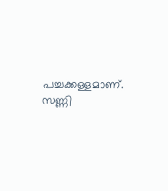പച്ചക്കള്ളമാണ്. സണ്ണി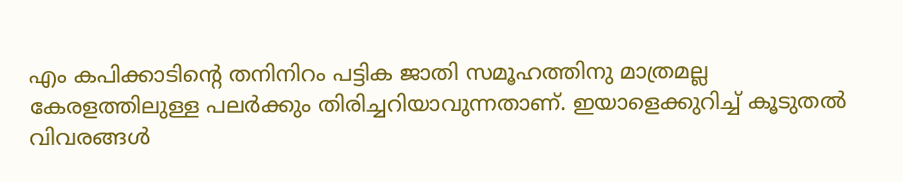എം കപിക്കാടിന്റെ തനിനിറം പട്ടിക ജാതി സമൂഹത്തിനു മാത്രമല്ല കേരളത്തിലുള്ള പലർക്കും തിരിച്ചറിയാവുന്നതാണ്. ഇയാളെക്കുറിച്ച് കൂടുതൽ വിവരങ്ങൾ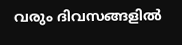വരും ദിവസങ്ങളിൽ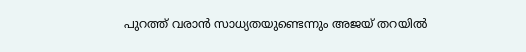പുറത്ത് വരാൻ സാധ്യതയുണ്ടെന്നും അജയ് തറയിൽ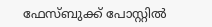ഫേസ്ബുക്ക് പോസ്റ്റിൽ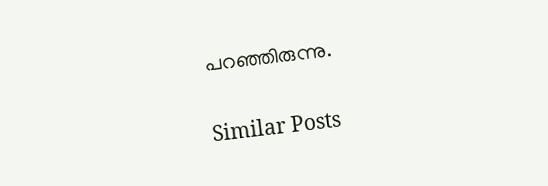പറഞ്ഞിരുന്നു.

Similar Posts